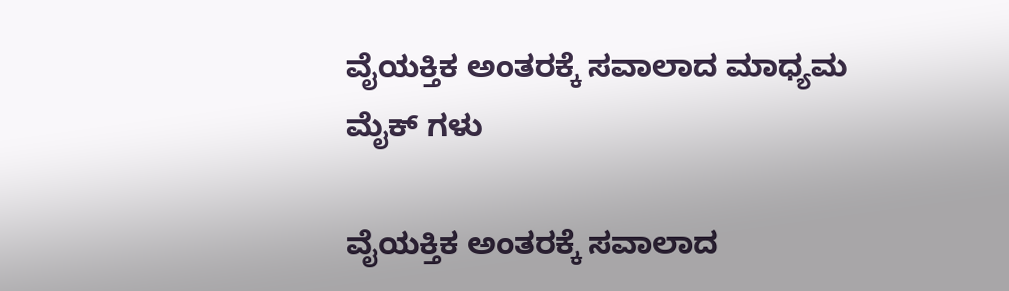ವೈಯಕ್ತಿಕ ಅಂತರಕ್ಕೆ ಸವಾಲಾದ ಮಾಧ್ಯಮ‌ ಮೈಕ್ ಗಳು

ವೈಯಕ್ತಿಕ ಅಂತರಕ್ಕೆ ಸವಾಲಾದ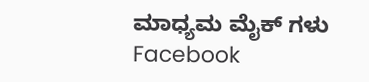ಮಾಧ್ಯಮ‌ ಮೈಕ್ ಗಳು
Facebook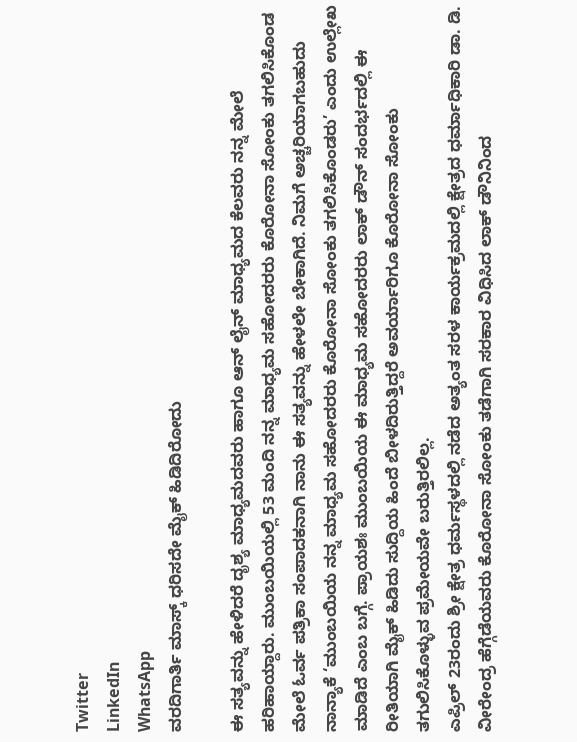Twitter
LinkedIn
WhatsApp
ವರದಿಗಾರ್ತಿ ಮಾಸ್ಕ್ ಧರಿಸದೇ ಮೈಕ್ ಹಿಡಿದಿರೋದು

ಈ ಸತ್ಯವನ್ನು ಹೇಳಿದರೆ ದೃಶ್ಯ ಮಾಧ್ಯಮದವರು ಹಾಗೂ ಆನ್ ಲೈನ್ ಮಾಧ್ಯಮದ ಕೆಲವರು ನನ್ನ ಮೇಲೆ ಹರಿಹಾಯ್ದಾರು. ಮುಂಬಯಿಯಲ್ಲಿ 53 ಮಂದಿ ನನ್ನ ಮಾಧ್ಯಮ ಸಹೋದರರು ಕೊರೋನಾ ಸೋಂಕು ತಗಲಿಸಿಕೊಂಡ ಮೇಲೆ ಓರ್ವ ಪತ್ರಿಕಾ ಸಂಪಾದಕನಾಗಿ ನಾನು ಈ ಸತ್ಯವನ್ನು ಹೇಳಲೇ ಬೇಕಾಗಿದೆ. ನಿಮಗೆ ಅಚ್ಚರಿಯಾಗಬಹುದು ನಾನ್ಯಾಕೆ ‘ಮುಂಬಯಿಯ ನನ್ನ‌ ಮಾಧ್ಯಮ ಸಹೋದರರು ಕೊರೋನಾ ಸೋಂಕು ತಗಲಿಸಿಕೊಂಡರು’ ಎಂದು ಉಲ್ಲೇಖ‌ ಮಾಡಿದೆ ಎಂಬ ಬಗ್ಗೆ. ಪ್ರಾಯಶಃ ಮುಂಬಯಿಯ ಈ ಮಾಧ್ಯಮ ಸಹೋದರರು ಲಾಕ್ ಡೌನ್ ಸಂದರ್ಭದಲ್ಲಿ ಈ ರೀತಿಯಾಗಿ ಮೈಕ್ ಹಿಡಿದು ಸುದ್ದಿಯ ಹಿಂದೆ ಬೀಳದಿರುತ್ತಿದ್ದರೆ ಅವರ್ಯಾರಿಗೂ ಕೊರೋನಾ ಸೋಂಕು ತಗುಲಿಸಿಕೊಳ್ಳುವ ಪ್ರಮೇಯವೇ ಬರುತ್ತಿರಲಿಲ್ಲ.
ಎಪ್ರಿಲ್ 23ರಂದು ಶ್ರೀ ಕ್ಷೇತ್ರ ಧರ್ಮಸ್ಥಳದಲ್ಲಿ ನಡೆದ ಅತ್ಯಂತ ಸರಳ‌ ಕಾರ್ಯಕ್ರಮದಲ್ಲಿ ಕ್ಷೇತ್ರದ ಧರ್ಮಾಧಿಕಾರಿ ಡಾ. ಡಿ. ವೀರೇಂದ್ರ ಹೆಗ್ಗೆಡೆಯವರು ಕೊರೋನಾ ಸೋಂಕು ತಡೆಗಾಗಿ ಸರಕಾರ ವಿಧಿಸಿದ ಲಾಕ್ ಡೌನಿನಿಂದ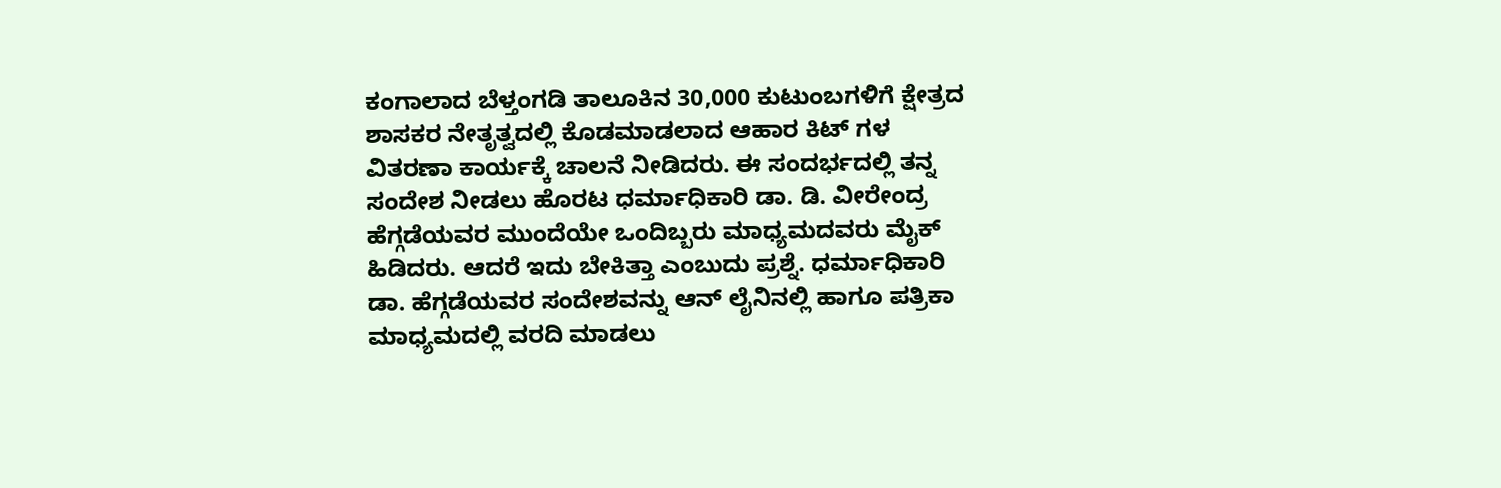ಕಂಗಾಲಾದ ಬೆಳ್ತಂಗಡಿ ತಾಲೂಕಿನ 30,000 ಕುಟುಂಬಗಳಿಗೆ ಕ್ಷೇತ್ರದ ಶಾಸಕರ ನೇತೃತ್ವದಲ್ಲಿ ಕೊಡಮಾಡಲಾದ ಆಹಾರ ಕಿಟ್ ಗಳ ವಿತರಣಾ ಕಾರ್ಯಕ್ಕೆ ಚಾಲನೆ ನೀಡಿದರು. ಈ ಸಂದರ್ಭದಲ್ಲಿ ತನ್ನ ಸಂದೇಶ ನೀಡಲು ಹೊರಟ ಧರ್ಮಾಧಿಕಾರಿ ಡಾ. ಡಿ. ವೀರೇಂದ್ರ ಹೆಗ್ಗಡೆಯವರ ಮುಂದೆಯೇ ಒಂದಿಬ್ಬರು ಮಾಧ್ಯಮದವರು ಮೈಕ್ ಹಿಡಿದರು. ಆದರೆ ಇದು ಬೇಕಿತ್ತಾ ಎಂಬುದು ಪ್ರಶ್ನೆ. ಧರ್ಮಾಧಿಕಾರಿ ಡಾ. ಹೆಗ್ಗಡೆಯವರ ಸಂದೇಶವನ್ನು ಆನ್ ಲೈನಿನಲ್ಲಿ ಹಾಗೂ ಪತ್ರಿಕಾ ಮಾಧ್ಯಮದಲ್ಲಿ ವರದಿ ಮಾಡಲು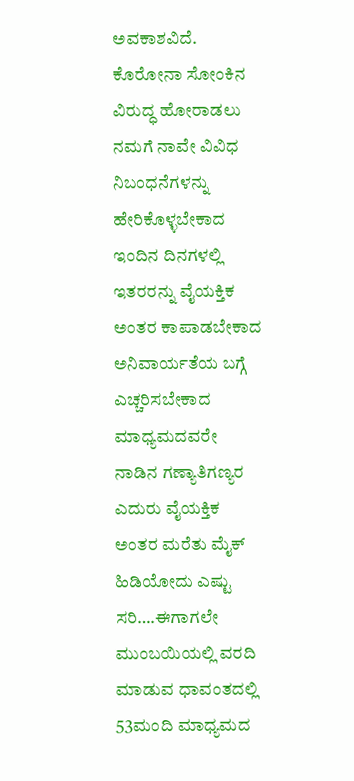ಅವಕಾಶವಿದೆ. ಕೊರೋನಾ ಸೋಂಕಿನ ವಿರುದ್ಧ ಹೋರಾಡಲು ನಮಗೆ ನಾವೇ ವಿವಿಧ ನಿಬಂಧನೆಗಳನ್ನು ಹೇರಿಕೊಳ್ಳಬೇಕಾದ ಇಂದಿನ ದಿನಗಳಲ್ಲಿ ಇತರರನ್ನು ವೈಯಕ್ತಿಕ ಅಂತರ ಕಾಪಾಡಬೇಕಾದ ಅನಿವಾರ್ಯತೆಯ ಬಗ್ಗೆ ಎಚ್ಚರಿಸಬೇಕಾದ ಮಾಧ್ಯಮದವರೇ ನಾಡಿನ ಗಣ್ಯಾತಿಗಣ್ಯರ ಎದುರು ವೈಯಕ್ತಿಕ ಅಂತರ ಮರೆತು ಮೈಕ್ ಹಿಡಿಯೋದು ಎಷ್ಟು ಸರಿ….ಈಗಾಗಲೇ ಮುಂಬಯಿಯಲ್ಲಿ ವರದಿ ಮಾಡುವ ಧಾವಂತದಲ್ಲಿ 53ಮಂದಿ ಮಾಧ್ಯಮದ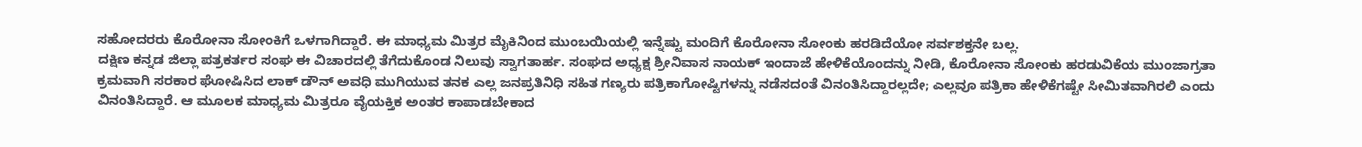ಸಹೋದರರು ಕೊರೋನಾ ಸೋಂಕಿಗೆ ಒಳಗಾಗಿದ್ದಾರೆ. ಈ ಮಾಧ್ಯಮ ಮಿತ್ರರ ಮೈಕಿನಿಂದ ಮುಂಬಯಿಯಲ್ಲಿ ಇನ್ನೆಷ್ಟು ಮಂದಿಗೆ ಕೊರೋನಾ ಸೋಂಕು ಹರಡಿದೆಯೋ ಸರ್ವಶಕ್ತನೇ ಬಲ್ಲ.
ದಕ್ಷಿಣ ಕನ್ನಡ ಜಿಲ್ಲಾ ಪತ್ರಕರ್ತರ ಸಂಘ ಈ ವಿಚಾರದಲ್ಲಿ ತೆಗೆದುಕೊಂಡ ನಿಲುವು ಸ್ವಾಗತಾರ್ಹ. ಸಂಘದ ಅಧ್ಯಕ್ಷ ಶ್ರೀನಿವಾಸ ನಾಯಕ್ ಇಂದಾಜೆ ಹೇಳಿಕೆಯೊಂದನ್ನು ನೀಡಿ, ಕೊರೋನಾ ಸೋಂಕು ಹರಡುವಿಕೆಯ ಮುಂಜಾಗ್ರತಾ ಕ್ರಮವಾಗಿ ಸರಕಾರ ಘೋಷಿಸಿದ ಲಾಕ್ ಡೌನ್ ಅವಧಿ ಮುಗಿಯುವ ತನಕ ಎಲ್ಲ ಜನಪ್ರತಿನಿಧಿ ಸಹಿತ ಗಣ್ಯರು ಪತ್ರಿಕಾಗೋಷ್ಟಿಗಳನ್ನು ನಡೆಸದಂತೆ ವಿನಂತಿಸಿದ್ದಾರಲ್ಲದೇ; ಎಲ್ಲವೂ ಪತ್ರಿಕಾ ಹೇಳಿಕೆಗಷ್ಟೇ ಸೀಮಿತವಾಗಿರಲಿ ಎಂದು ವಿನಂತಿಸಿದ್ದಾರೆ. ಆ ಮೂಲಕ ಮಾಧ್ಯಮ ಮಿತ್ರರೂ ವೈಯಕ್ತಿಕ ಅಂತರ ಕಾಪಾಡಬೇಕಾದ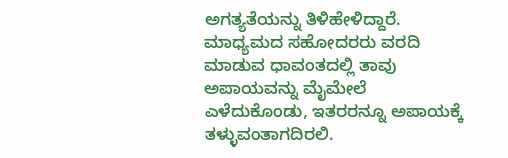ಅಗತ್ಯತೆಯನ್ನು ತಿಳಿಹೇಳಿದ್ದಾರೆ. ಮಾಧ್ಯಮದ ಸಹೋದರರು ವರದಿ ಮಾಡುವ ಧಾವಂತದಲ್ಲಿ ತಾವು ಅಪಾಯವನ್ನು ಮೈಮೇಲೆ ಎಳೆದುಕೊಂಡು, ಇತರರನ್ನೂ ಅಪಾಯಕ್ಕೆ ತಳ್ಳುವಂತಾಗದಿರಲಿ.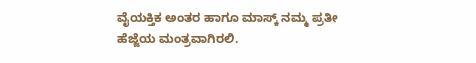ವೈಯಕ್ತಿಕ ಅಂತರ ಹಾಗೂ‌ ಮಾಸ್ಕ್ ನಮ್ಮ ಪ್ರತೀ ಹೆಜ್ಜೆಯ ಮಂತ್ರವಾಗಿರಲಿ.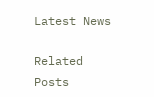Latest News

Related Posts